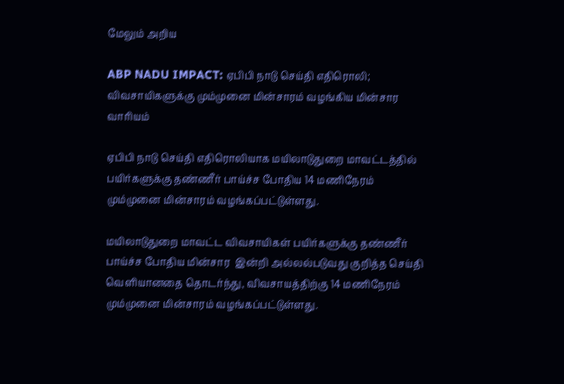மேலும் அறிய

ABP NADU IMPACT: ஏபிபி நாடு செய்தி எதிரொலி; விவசாயிகளுக்கு மும்முனை மின்சாரம் வழங்கிய மின்சார வாரியம்

ஏபிபி நாடு செய்தி எதிரொலியாக மயிலாடுதுறை மாவட்டத்தில் பயிர்களுக்கு தண்ணீர் பாய்ச்ச போதிய 14 மணிநேரம் மும்முனை மின்சாரம் வழங்கப்பட்டுள்ளது.

மயிலாடுதுறை மாவட்ட விவசாயிகள் பயிர்களுக்கு தண்ணீர் பாய்ச்ச போதிய மின்சார  இன்றி அல்லல்படுவது குறித்த செய்தி வெளியானதை தொடர்ந்து, விவசாயத்திற்கு 14 மணிநேரம் மும்முனை மின்சாரம் வழங்கப்பட்டுள்ளது.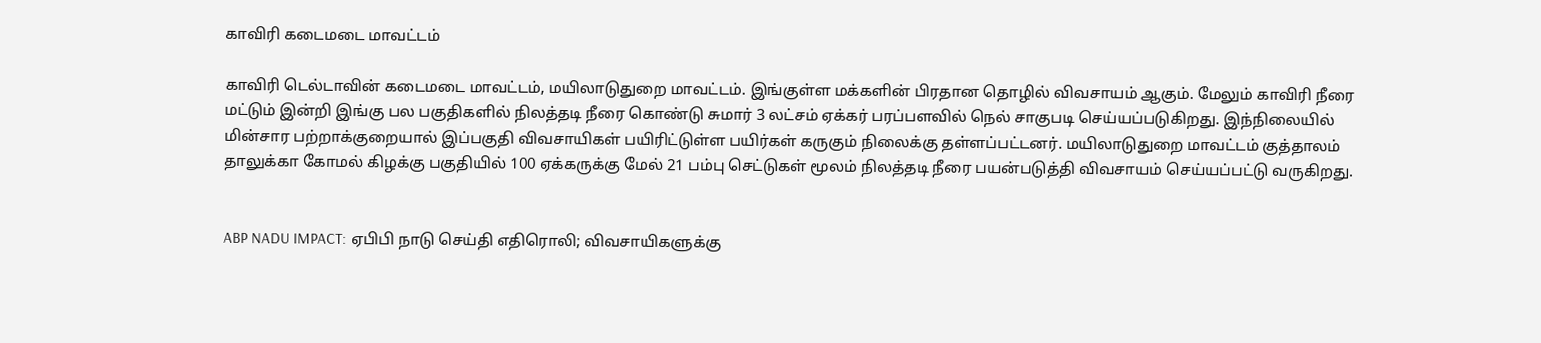காவிரி கடைமடை மாவட்டம்

காவிரி டெல்டாவின் கடைமடை மாவட்டம், மயிலாடுதுறை மாவட்டம். இங்குள்ள மக்களின் பிரதான தொழில் விவசாயம் ஆகும். மேலும் காவிரி நீரை மட்டும் இன்றி இங்கு பல பகுதிகளில் நிலத்தடி நீரை கொண்டு சுமார் 3 லட்சம் ஏக்கர் பரப்பளவில் நெல் சாகுபடி செய்யப்படுகிறது. இந்நிலையில் மின்சார பற்றாக்குறையால் இப்பகுதி விவசாயிகள் பயிரிட்டுள்ள பயிர்கள் கருகும் நிலைக்கு தள்ளப்பட்டனர். மயிலாடுதுறை மாவட்டம் குத்தாலம் தாலுக்கா கோமல் கிழக்கு பகுதியில் 100 ஏக்கருக்கு மேல் 21 பம்பு செட்டுகள் மூலம் நிலத்தடி நீரை பயன்படுத்தி விவசாயம் செய்யப்பட்டு வருகிறது.


ABP NADU IMPACT: ஏபிபி நாடு செய்தி எதிரொலி; விவசாயிகளுக்கு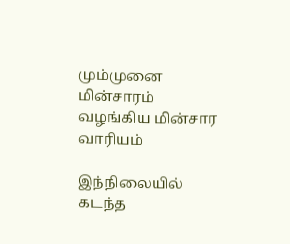மும்முனை மின்சாரம் வழங்கிய மின்சார வாரியம்

இந்நிலையில் கடந்த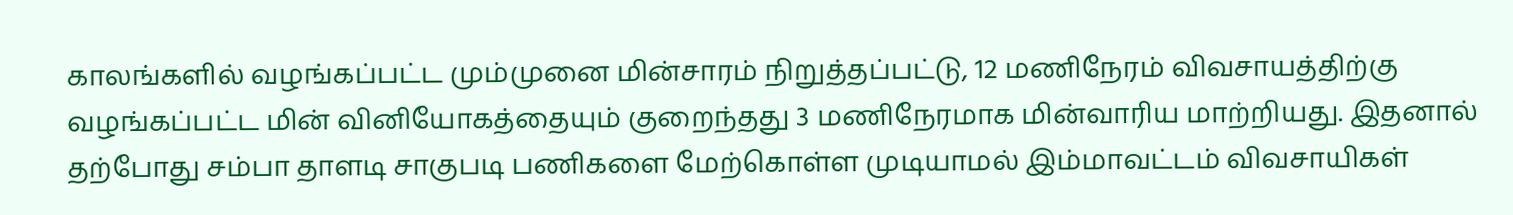காலங்களில் வழங்கப்பட்ட மும்முனை மின்சாரம் நிறுத்தப்பட்டு, 12 மணிநேரம் விவசாயத்திற்கு வழங்கப்பட்ட மின் வினியோகத்தையும் குறைந்தது 3 மணிநேரமாக மின்வாரிய மாற்றியது. இதனால் தற்போது சம்பா தாளடி சாகுபடி பணிகளை மேற்கொள்ள முடியாமல் இம்மாவட்டம் விவசாயிகள்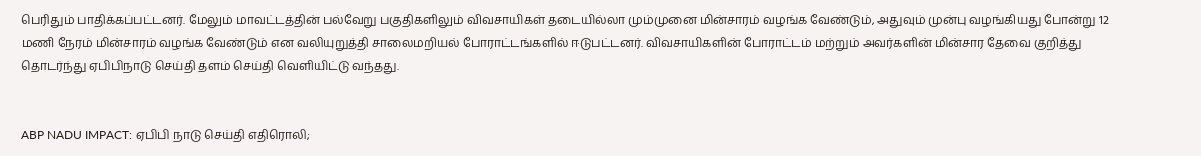பெரிதும் பாதிக்கப்பட்டனர். மேலும் மாவட்டத்தின் பல்வேறு பகுதிகளிலும் விவசாயிகள் தடையில்லா மும்முனை மின்சாரம் வழங்க வேண்டும், அதுவும் முன்பு வழங்கியது போன்று 12 மணி நேரம் மின்சாரம் வழங்க வேண்டும் என வலியுறுத்தி சாலைமறியல் போராட்டங்களில் ஈடுபட்டனர். விவசாயிகளின் போராட்டம் மற்றும் அவர்களின் மின்சார தேவை குறித்து தொடர்ந்து ஏபிபிநாடு செய்தி தளம் செய்தி வெளியிட்டு வந்தது.


ABP NADU IMPACT: ஏபிபி நாடு செய்தி எதிரொலி;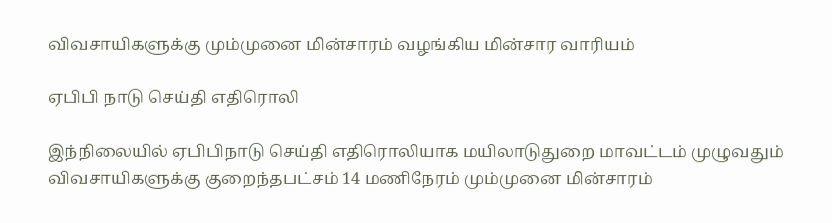விவசாயிகளுக்கு மும்முனை மின்சாரம் வழங்கிய மின்சார வாரியம்

ஏபிபி நாடு செய்தி எதிரொலி

இந்நிலையில் ஏபிபிநாடு செய்தி எதிரொலியாக மயிலாடுதுறை மாவட்டம் முழுவதும் விவசாயிகளுக்கு குறைந்தபட்சம் 14 மணிநேரம் மும்முனை மின்சாரம்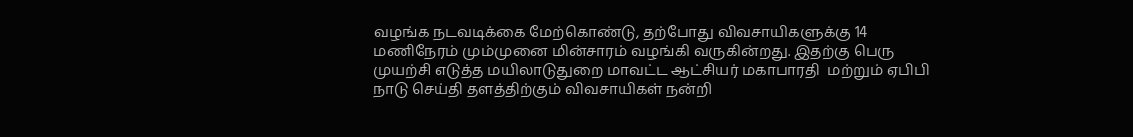வழங்க நடவடிக்கை மேற்கொண்டு, தற்போது விவசாயிகளுக்கு 14 மணிநேரம் மும்முனை மின்சாரம் வழங்கி வருகின்றது. இதற்கு பெரு முயற்சி எடுத்த மயிலாடுதுறை மாவட்ட ஆட்சியர் மகாபாரதி  மற்றும் ஏபிபி நாடு செய்தி தளத்திற்கும் விவசாயிகள் நன்றி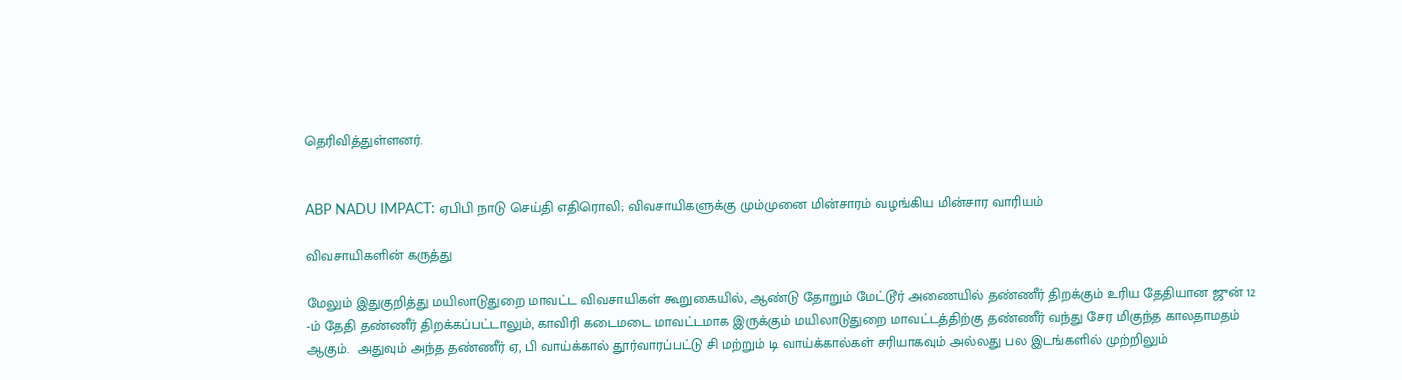தெரிவித்துள்ளனர்.


ABP NADU IMPACT: ஏபிபி நாடு செய்தி எதிரொலி; விவசாயிகளுக்கு மும்முனை மின்சாரம் வழங்கிய மின்சார வாரியம்

விவசாயிகளின் கருத்து

மேலும் இதுகுறித்து மயிலாடுதுறை மாவட்ட விவசாயிகள் கூறுகையில், ஆண்டு தோறும் மேட்டூர் அணையில் தண்ணீர் திறக்கும் உரிய தேதியான ஜுன் 12 -ம் தேதி தண்ணீர் திறக்கப்பட்டாலும், காவிரி கடைமடை மாவட்டமாக இருக்கும் மயிலாடுதுறை மாவட்டத்திற்கு தண்ணீர் வந்து சேர மிகுந்த காலதாமதம் ஆகும்.  அதுவும் அந்த தண்ணீர் ஏ, பி வாய்க்கால் தூர்வாரப்பட்டு சி மற்றும் டி வாய்க்கால்கள் சரியாகவும் அல்லது பல இடங்களில் முற்றிலும்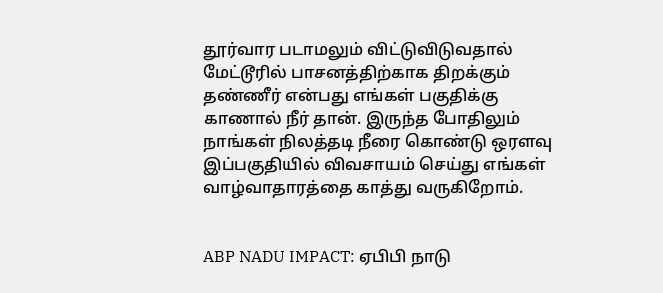தூர்வார படாமலும் விட்டுவிடுவதால் மேட்டூரில் பாசனத்திற்காக திறக்கும் தண்ணீர் என்பது எங்கள் பகுதிக்கு காணால் நீர் தான். இருந்த போதிலும் நாங்கள் நிலத்தடி நீரை கொண்டு ஒரளவு இப்பகுதியில் விவசாயம் செய்து எங்கள் வாழ்வாதாரத்தை காத்து வருகிறோம்.


ABP NADU IMPACT: ஏபிபி நாடு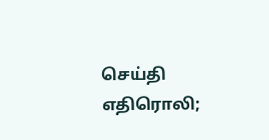செய்தி எதிரொலி;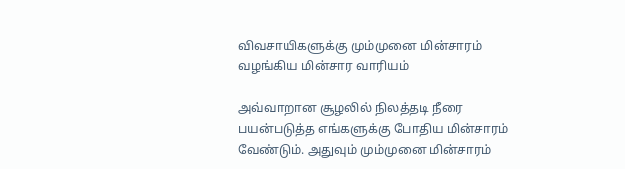விவசாயிகளுக்கு மும்முனை மின்சாரம் வழங்கிய மின்சார வாரியம்

அவ்வாறான சூழலில் நிலத்தடி நீரை பயன்படுத்த எங்களுக்கு போதிய மின்சாரம் வேண்டும். அதுவும் மும்முனை மின்சாரம்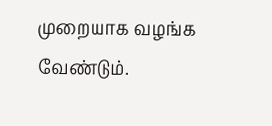முறையாக வழங்க வேண்டும்.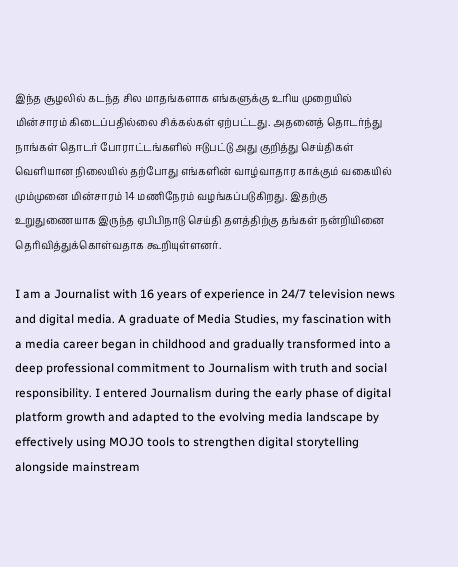இந்த சூழலில் கடந்த சில மாதங்களாக எங்களுக்கு உரிய முறையில் மின்சாரம் கிடைப்பதில்லை சிக்கல்கள் ஏற்பட்டது. அதனைத் தொடர்ந்து நாங்கள் தொடர் போராட்டங்களில் ஈடுபட்டு அது குறித்து செய்திகள் வெளியான நிலையில் தற்போது எங்களின் வாழ்வாதார காக்கும் வகையில் மும்முனை மின்சாரம் 14 மணிநேரம் வழங்கப்படுகிறது. இதற்கு உறுதுணையாக இருந்த ஏபிபிநாடு செய்தி தளத்திற்கு தங்கள் நன்றியினை தெரிவித்துக்கொள்வதாக கூறியுள்ளனர்.

I am a Journalist with 16 years of experience in 24/7 television news and digital media. A graduate of Media Studies, my fascination with a media career began in childhood and gradually transformed into a deep professional commitment to Journalism with truth and social responsibility. I entered Journalism during the early phase of digital platform growth and adapted to the evolving media landscape by effectively using MOJO tools to strengthen digital storytelling alongside mainstream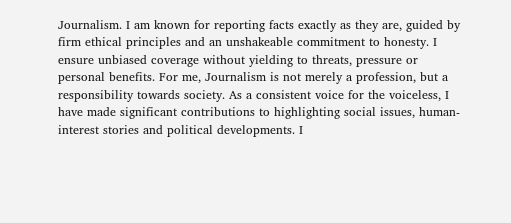Journalism. I am known for reporting facts exactly as they are, guided by firm ethical principles and an unshakeable commitment to honesty. I ensure unbiased coverage without yielding to threats, pressure or personal benefits. For me, Journalism is not merely a profession, but a responsibility towards society. As a consistent voice for the voiceless, I have made significant contributions to highlighting social issues, human-interest stories and political developments. I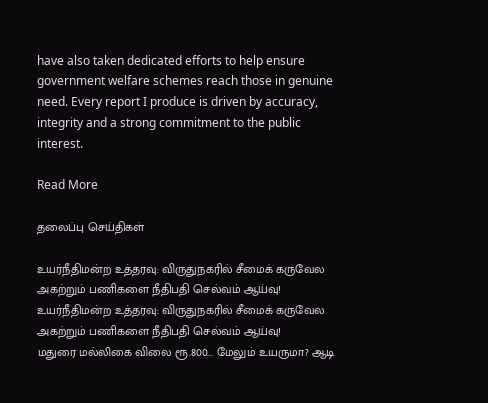have also taken dedicated efforts to help ensure government welfare schemes reach those in genuine need. Every report I produce is driven by accuracy, integrity and a strong commitment to the public interest.

Read More

தலைப்பு செய்திகள்

உயர்நீதிமன்ற உத்தரவு: விருதுநகரில் சீமைக் கருவேல அகற்றும் பணிகளை நீதிபதி செல்வம் ஆய்வு!
உயர்நீதிமன்ற உத்தரவு: விருதுநகரில் சீமைக் கருவேல அகற்றும் பணிகளை நீதிபதி செல்வம் ஆய்வு!
மதுரை மல்லிகை விலை ரூ.800... மேலும் உயருமா? ஆடி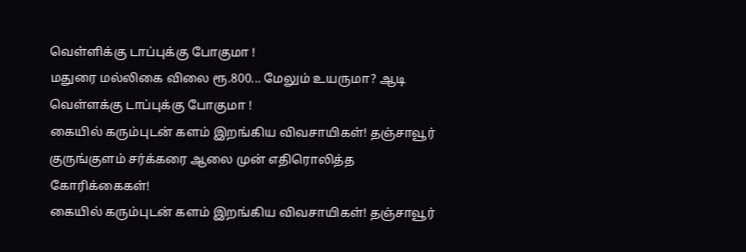வெள்ளிக்கு டாப்புக்கு போகுமா !
மதுரை மல்லிகை விலை ரூ.800... மேலும் உயருமா? ஆடி வெள்ளக்கு டாப்புக்கு போகுமா !
கையில் கரும்புடன் களம் இறங்கிய விவசாயிகள்! தஞ்சாவூர் குருங்குளம் சர்க்கரை ஆலை முன் எதிரொலித்த கோரிக்கைகள்!
கையில் கரும்புடன் களம் இறங்கிய விவசாயிகள்! தஞ்சாவூர்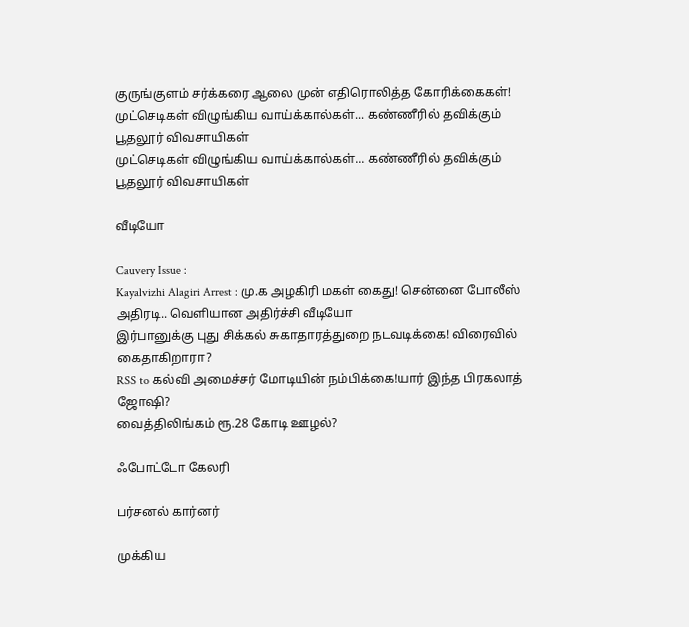குருங்குளம் சர்க்கரை ஆலை முன் எதிரொலித்த கோரிக்கைகள்!
முட்செடிகள் விழுங்கிய வாய்க்கால்கள்... கண்ணீரில் தவிக்கும் பூதலூர் விவசாயிகள்
முட்செடிகள் விழுங்கிய வாய்க்கால்கள்... கண்ணீரில் தவிக்கும் பூதலூர் விவசாயிகள்

வீடியோ

Cauvery Issue :
Kayalvizhi Alagiri Arrest : மு.க அழகிரி மகள் கைது! சென்னை போலீஸ் அதிரடி.. வெளியான அதிர்ச்சி வீடியோ
இர்பானுக்கு புது சிக்கல் சுகாதாரத்துறை நடவடிக்கை! விரைவில் கைதாகிறாரா?
RSS to கல்வி அமைச்சர் மோடியின் நம்பிக்கை!யார் இந்த பிரகலாத் ஜோஷி?
வைத்திலிங்கம் ரூ.28 கோடி ஊழல்?

ஃபோட்டோ கேலரி

பர்சனல் கார்னர்

முக்கிய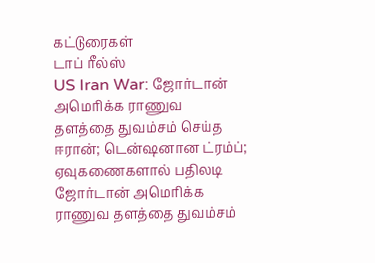கட்டுரைகள்
டாப் ரீல்ஸ்
US Iran War: ஜோர்டான் அமெரிக்க ராணுவ தளத்தை துவம்சம் செய்த ஈரான்; டென்ஷனான ட்ரம்ப்; ஏவுகணைகளால் பதிலடி
ஜோர்டான் அமெரிக்க ராணுவ தளத்தை துவம்சம்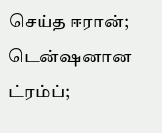செய்த ஈரான்; டென்ஷனான ட்ரம்ப்;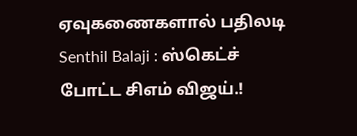ஏவுகணைகளால் பதிலடி
Senthil Balaji : ஸ்கெட்ச் போட்ட சிஎம் விஜய்.!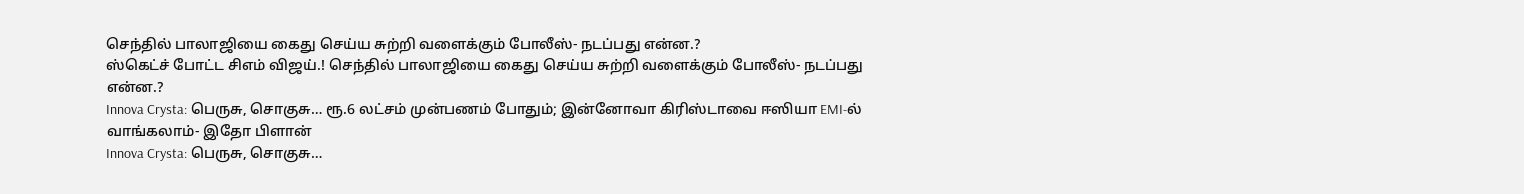செந்தில் பாலாஜியை கைது செய்ய சுற்றி வளைக்கும் போலீஸ்- நடப்பது என்ன.?
ஸ்கெட்ச் போட்ட சிஎம் விஜய்.! செந்தில் பாலாஜியை கைது செய்ய சுற்றி வளைக்கும் போலீஸ்- நடப்பது என்ன.?
Innova Crysta: பெருசு, சொகுசு… ரூ.6 லட்சம் முன்பணம் போதும்; இன்னோவா கிரிஸ்டாவை ஈஸியா EMI-ல் வாங்கலாம்- இதோ பிளான்
Innova Crysta: பெருசு, சொகுசு…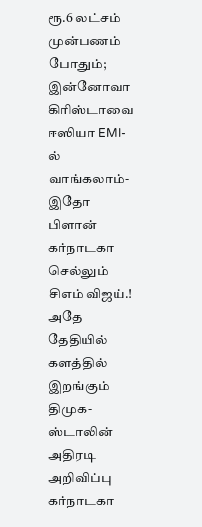ரூ.6 லட்சம் முன்பணம் போதும்; இன்னோவா கிரிஸ்டாவை ஈஸியா EMI-ல் வாங்கலாம்- இதோ பிளான்
கர்நாடகா செல்லும் சிஎம் விஜய்.! அதே தேதியில் களத்தில் இறங்கும் திமுக- ஸ்டாலின் அதிரடி அறிவிப்பு
கர்நாடகா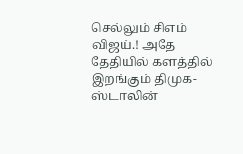செல்லும் சிஎம் விஜய்.! அதே தேதியில் களத்தில் இறங்கும் திமுக- ஸ்டாலின்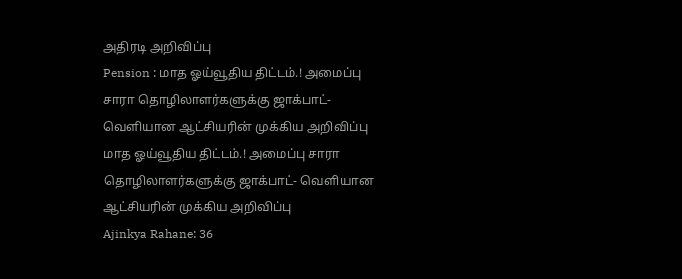அதிரடி அறிவிப்பு
Pension : மாத ஓய்வூதிய திட்டம்.! அமைப்பு சாரா தொழிலாளர்களுக்கு ஜாக்பாட்- வெளியான ஆட்சியரின் முக்கிய அறிவிப்பு
மாத ஓய்வூதிய திட்டம்.! அமைப்பு சாரா தொழிலாளர்களுக்கு ஜாக்பாட்- வெளியான ஆட்சியரின் முக்கிய அறிவிப்பு
Ajinkya Rahane: 36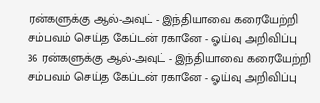ரன்களுக்கு ஆல்-அவுட் - இந்தியாவை கரையேற்றி சம்பவம் செய்த கேப்டன் ரகானே - ஓய்வு அறிவிப்பு
36 ரன்களுக்கு ஆல்-அவுட் - இந்தியாவை கரையேற்றி சம்பவம் செய்த கேப்டன் ரகானே - ஓய்வு அறிவிப்பு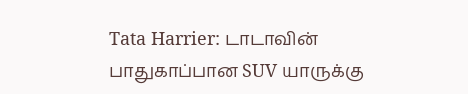Tata Harrier: டாடாவின் பாதுகாப்பான SUV யாருக்கு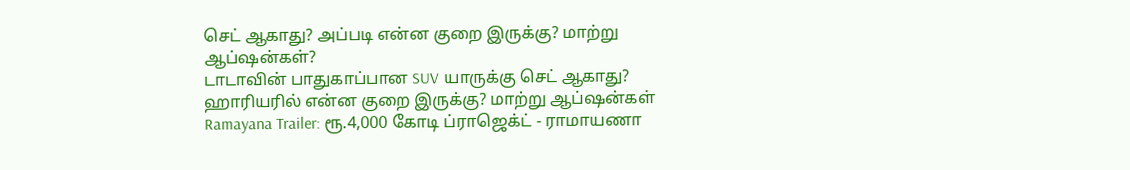செட் ஆகாது? அப்படி என்ன குறை இருக்கு? மாற்று ஆப்ஷன்கள்?
டாடாவின் பாதுகாப்பான SUV யாருக்கு செட் ஆகாது? ஹாரியரில் என்ன குறை இருக்கு? மாற்று ஆப்ஷன்கள்
Ramayana Trailer: ரூ.4,000 கோடி ப்ராஜெக்ட் - ராமாயணா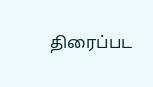திரைப்பட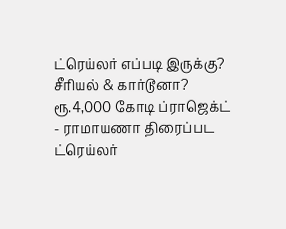ட்ரெய்லர் எப்படி இருக்கு? சீரியல் & கார்டூனா?
ரூ.4,000 கோடி ப்ராஜெக்ட் - ராமாயணா திரைப்பட ட்ரெய்லர்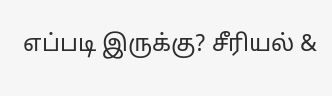எப்படி இருக்கு? சீரியல் &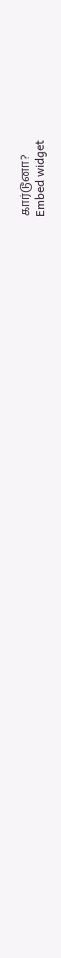கார்டூனா?
Embed widget